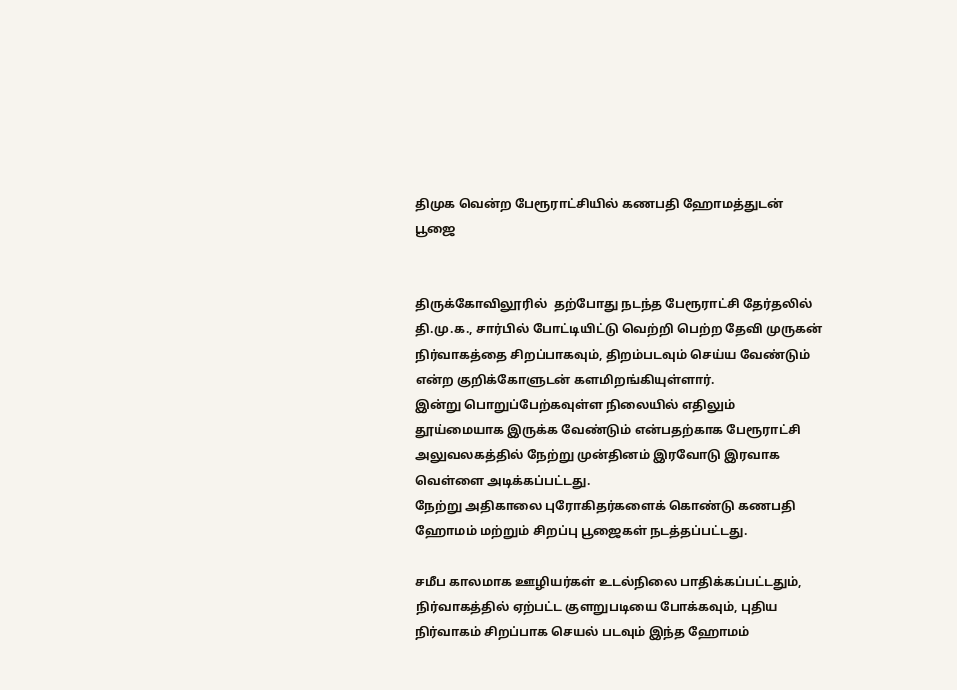திமுக வென்ற பேரூராட்சியில் கணபதி ஹோமத்துடன் பூஜை


திருக்கோவிலூரில்  தற்போது நடந்த பேரூராட்சி தேர்தலில் தி.மு.க., சார்பில் போட்டியிட்டு வெற்றி பெற்ற தேவி முருகன் நிர்வாகத்தை சிறப்பாகவும், திறம்படவும் செய்ய வேண்டும் என்ற குறிக்கோளுடன் களமிறங்கியுள்ளார்.
இன்று பொறுப்பேற்கவுள்ள நிலையில் எதிலும் தூய்மையாக இருக்க வேண்டும் என்பதற்காக பேரூராட்சி அலுவலகத்தில் நேற்று முன்தினம் இரவோடு இரவாக வெள்ளை அடிக்கப்பட்டது.
நேற்று அதிகாலை புரோகிதர்களைக் கொண்டு கணபதி ஹோமம் மற்றும் சிறப்பு பூஜைகள் நடத்தப்பட்டது.

சமீப காலமாக ஊழியர்கள் உடல்நிலை பாதிக்கப்பட்டதும், நிர்வாகத்தில் ஏற்பட்ட குளறுபடியை போக்கவும், புதிய நிர்வாகம் சிறப்பாக செயல் படவும் இந்த ஹோமம்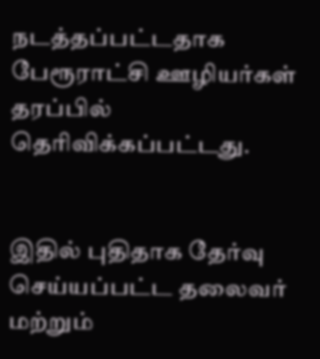நடத்தப்பட்டதாக பேரூராட்சி ஊழியர்கள் தரப்பில் தெரிவிக்கப்பட்டது.


இதில் புதிதாக தேர்வு செய்யப்பட்ட தலைவர் மற்றும்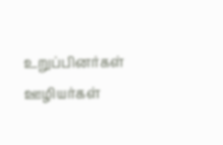உறுப்பினர்கள் ஊழியர்கள்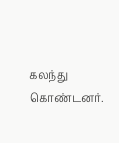கலந்து கொண்டனர்.